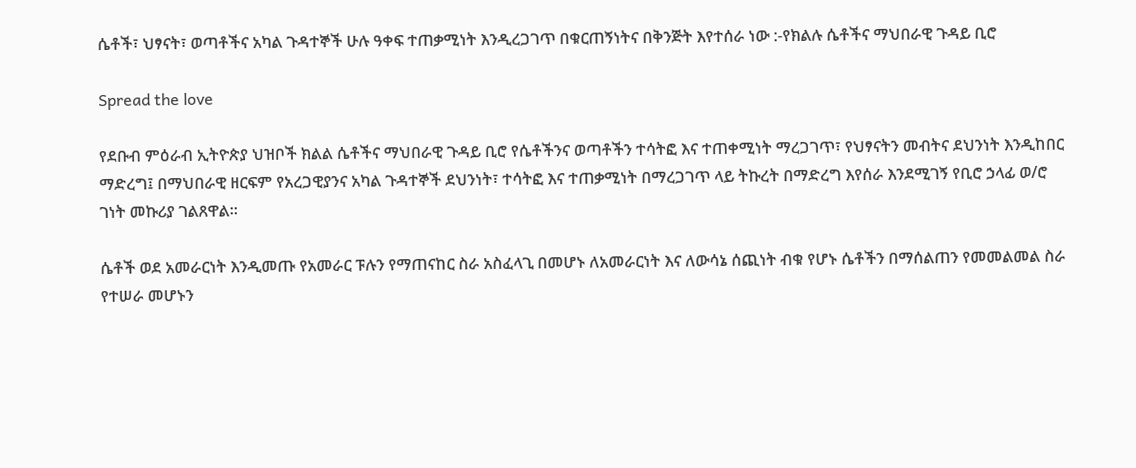ሴቶች፣ ህፃናት፣ ወጣቶችና አካል ጉዳተኞች ሁሉ ዓቀፍ ተጠቃሚነት እንዲረጋገጥ በቁርጠኝነትና በቅንጅት እየተሰራ ነው :-የክልሉ ሴቶችና ማህበራዊ ጉዳይ ቢሮ

Spread the love

የደቡብ ምዕራብ ኢትዮጵያ ህዝቦች ክልል ሴቶችና ማህበራዊ ጉዳይ ቢሮ የሴቶችንና ወጣቶችን ተሳትፎ እና ተጠቀሚነት ማረጋገጥ፣ የህፃናትን መብትና ደህንነት እንዲከበር ማድረግ፤ በማህበራዊ ዘርፍም የአረጋዊያንና አካል ጉዳተኞች ደህንነት፣ ተሳትፎ እና ተጠቃሚነት በማረጋገጥ ላይ ትኩረት በማድረግ እየሰራ እንደሚገኝ የቢሮ ኃላፊ ወ/ሮ ገነት መኩሪያ ገልጸዋል።

ሴቶች ወደ አመራርነት እንዲመጡ የአመራር ፑሉን የማጠናከር ስራ አስፈላጊ በመሆኑ ለአመራርነት እና ለውሳኔ ሰጪነት ብቁ የሆኑ ሴቶችን በማሰልጠን የመመልመል ስራ የተሠራ መሆኑን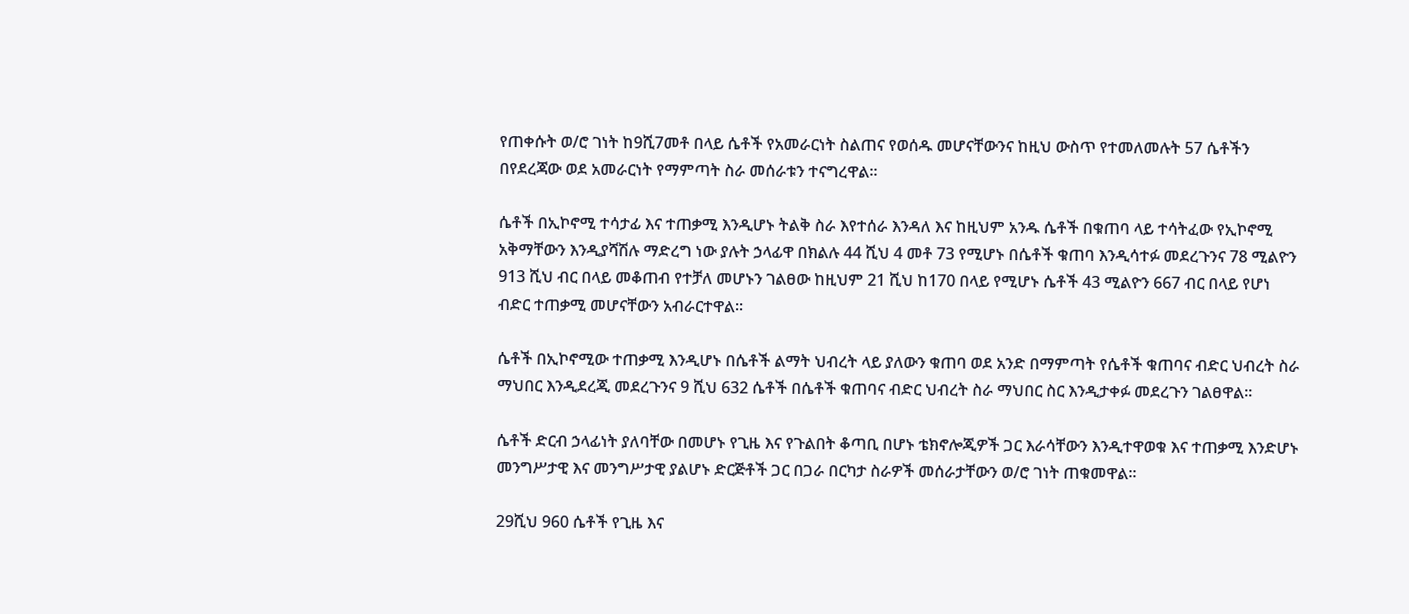የጠቀሱት ወ/ሮ ገነት ከ9ሺ7መቶ በላይ ሴቶች የአመራርነት ስልጠና የወሰዱ መሆናቸውንና ከዚህ ውስጥ የተመለመሉት 57 ሴቶችን በየደረጃው ወደ አመራርነት የማምጣት ስራ መሰራቱን ተናግረዋል፡፡

ሴቶች በኢኮኖሚ ተሳታፊ እና ተጠቃሚ እንዲሆኑ ትልቅ ስራ እየተሰራ እንዳለ እና ከዚህም አንዱ ሴቶች በቁጠባ ላይ ተሳትፈው የኢኮኖሚ አቅማቸውን እንዲያሻሽሉ ማድረግ ነው ያሉት ኃላፊዋ በክልሉ 44 ሺህ 4 መቶ 73 የሚሆኑ በሴቶች ቁጠባ እንዲሳተፉ መደረጉንና 78 ሚልዮን 913 ሺህ ብር በላይ መቆጠብ የተቻለ መሆኑን ገልፀው ከዚህም 21 ሺህ ከ170 በላይ የሚሆኑ ሴቶች 43 ሚልዮን 667 ብር በላይ የሆነ ብድር ተጠቃሚ መሆናቸውን አብራርተዋል፡፡

ሴቶች በኢኮኖሚው ተጠቃሚ እንዲሆኑ በሴቶች ልማት ህብረት ላይ ያለውን ቁጠባ ወደ አንድ በማምጣት የሴቶች ቁጠባና ብድር ህብረት ስራ ማህበር እንዲደረጂ መደረጉንና 9 ሺህ 632 ሴቶች በሴቶች ቁጠባና ብድር ህብረት ስራ ማህበር ስር እንዲታቀፉ መደረጉን ገልፀዋል፡፡

ሴቶች ድርብ ኃላፊነት ያለባቸው በመሆኑ የጊዜ እና የጉልበት ቆጣቢ በሆኑ ቴክኖሎጂዎች ጋር እራሳቸውን እንዲተዋወቁ እና ተጠቃሚ እንድሆኑ መንግሥታዊ እና መንግሥታዊ ያልሆኑ ድርጅቶች ጋር በጋራ በርካታ ስራዎች መሰራታቸውን ወ/ሮ ገነት ጠቁመዋል፡፡

29ሺህ 960 ሴቶች የጊዜ እና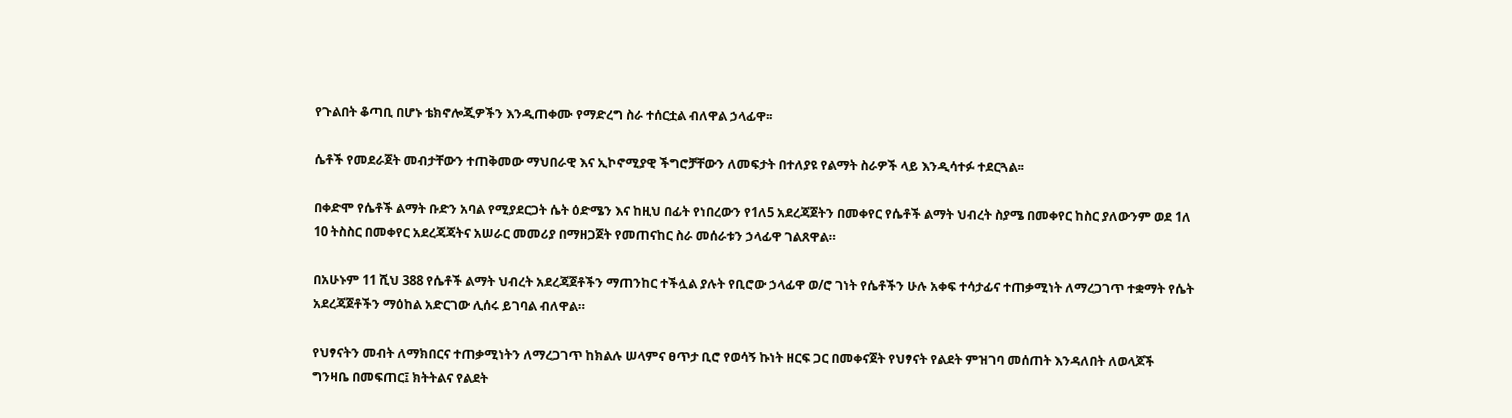የጉልበት ቆጣቢ በሆኑ ቴክኖሎጂዎችን እንዲጠቀሙ የማድረግ ስራ ተሰርቷል ብለዋል ኃላፊዋ፡፡

ሴቶች የመደራጀት መብታቸውን ተጠቅመው ማህበራዊ እና ኢኮኖሚያዊ ችግሮቻቸውን ለመፍታት በተለያዩ የልማት ስራዎች ላይ እንዲሳተፉ ተደርጓል፡፡

በቀድሞ የሴቶች ልማት ቡድን አባል የሚያደርጋት ሴት ዕድሜን እና ከዚህ በፊት የነበረውን የ1ለ5 አደረጃጀትን በመቀየር የሴቶች ልማት ህብረት ስያሜ በመቀየር ከስር ያለውንም ወደ 1ለ 10 ትስስር በመቀየር አደረጃጃትና አሠራር መመሪያ በማዘጋጀት የመጠናከር ስራ መሰራቱን ኃላፊዋ ገልጸዋል።

በአሁኑም 11 ሺህ 388 የሴቶች ልማት ህብረት አደረጃጀቶችን ማጠንከር ተችሏል ያሉት የቢሮው ኃላፊዋ ወ/ሮ ገነት የሴቶችን ሁሉ አቀፍ ተሳታፊና ተጠቃሚነት ለማረጋገጥ ተቋማት የሴት አደረጃጀቶችን ማዕከል አድርገው ሊሰሩ ይገባል ብለዋል።

የህፃናትን መብት ለማክበርና ተጠቃሚነትን ለማረጋገጥ ከክልሉ ሠላምና ፀጥታ ቢሮ የወሳኝ ኩነት ዘርፍ ጋር በመቀናጀት የህፃናት የልደት ምዝገባ መሰጠት እንዳለበት ለወላጆች ግንዛቤ በመፍጠር፤ ክትትልና የልደት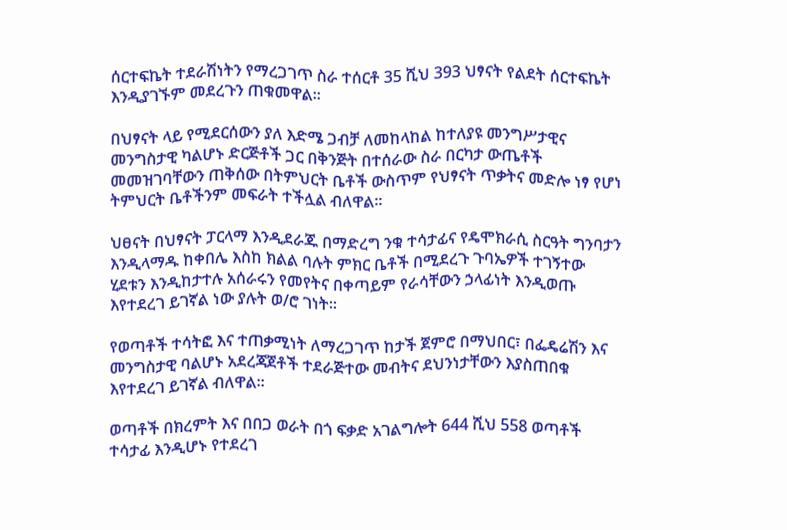ሰርተፍኬት ተደራሽነትን የማረጋገጥ ስራ ተሰርቶ 35 ሺህ 393 ህፃናት የልደት ሰርተፍኬት እንዲያገኙም መደረጉን ጠቁመዋል።

በህፃናት ላይ የሚደርሰውን ያለ እድሜ ጋብቻ ለመከላከል ከተለያዩ መንግሥታዊና መንግስታዊ ካልሆኑ ድርጅቶች ጋር በቅንጅት በተሰራው ስራ በርካታ ውጤቶች መመዝገባቸውን ጠቅሰው በትምህርት ቤቶች ውስጥም የህፃናት ጥቃትና መድሎ ነፃ የሆነ ትምህርት ቤቶችንም መፍራት ተችሏል ብለዋል።

ህፀናት በህፃናት ፓርላማ እንዲደራጁ በማድረግ ንቁ ተሳታፊና የዴሞክራሲ ስርዓት ግንባታን እንዲላማዱ ከቀበሌ እስከ ክልል ባሉት ምክር ቤቶች በሚደረጉ ጉባኤዎች ተገኝተው ሂደቱን እንዲከታተሉ አሰራሩን የመየትና በቀጣይም የራሳቸውን ኃላፊነት እንዲወጡ እየተደረገ ይገኛል ነው ያሉት ወ/ሮ ገነት፡፡

የወጣቶች ተሳትፎ እና ተጠቃሚነት ለማረጋገጥ ከታች ጀምሮ በማህበር፣ በፌዴሬሽን እና መንግስታዊ ባልሆኑ አደረጃጀቶች ተደራጅተው መብትና ደህንነታቸውን እያስጠበቁ እየተደረገ ይገኛል ብለዋል፡፡

ወጣቶች በክረምት እና በበጋ ወራት በጎ ፍቃድ አገልግሎት 644 ሺህ 558 ወጣቶች ተሳታፊ እንዲሆኑ የተደረገ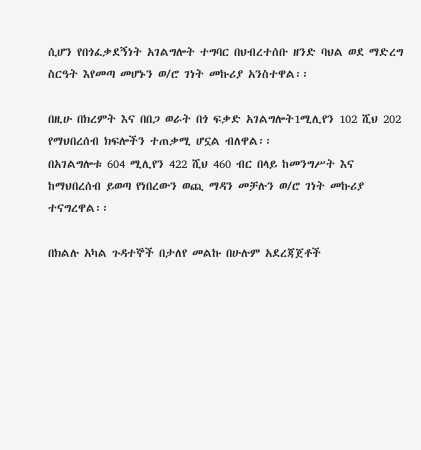ሲሆን የበጎፈቃደኝነት አገልግሎት ተግባር በህብረተሰቡ ዘንድ ባህል ወደ ማድረግ ስርዓት እየመጣ መሆኑን ወ/ሮ ገነት መኩሪያ አንስተዋል፡፡

በዚሁ በክረምት እና በበጋ ወራት በጎ ፍቃድ አገልግሎት1ሚሊየን 102 ሺህ 202 የማህበረሰብ ክፍሎችን ተጠቃሚ ሆኗል ብለዋል፡፡
በአገልግሎቱ 604 ሚሊየን 422 ሺህ 460 ብር በላይ ከመንግሥት እና ከማህበረሰብ ይወጣ የነበረውን ወጪ ማዳን መቻሉን ወ/ሮ ገነት መኩሪያ ተናግረዋል፡፡

በክልሉ አካል ጉዳተኞች በታለየ መልኩ በሁሉም አደረጃጀቶች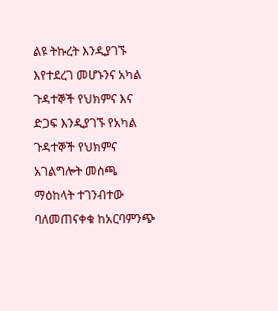ልዩ ትኩረት እንዲያገኙ እየተደረገ መሆኑንና አካል ጉዳተኞች የህክምና እና ድጋፍ እንዲያገኙ የአካል ጉዳተኞች የህክምና አገልግሎት መስጫ ማዕከላት ተገንብተው ባለመጠናቀቁ ከአርባምንጭ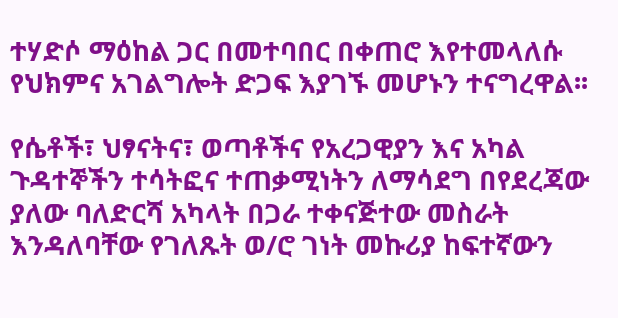ተሃድሶ ማዕከል ጋር በመተባበር በቀጠሮ እየተመላለሱ የህክምና አገልግሎት ድጋፍ እያገኙ መሆኑን ተናግረዋል፡፡

የሴቶች፣ ህፃናትና፣ ወጣቶችና የአረጋዊያን እና አካል ጉዳተኞችን ተሳትፎና ተጠቃሚነትን ለማሳደግ በየደረጃው ያለው ባለድርሻ አካላት በጋራ ተቀናጅተው መስራት እንዳለባቸው የገለጹት ወ/ሮ ገነት መኩሪያ ከፍተኛውን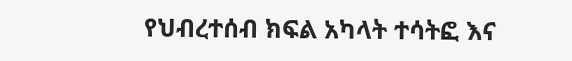የህብረተሰብ ክፍል አካላት ተሳትፎ እና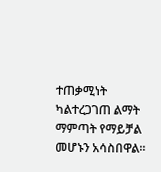ተጠቃሚነት ካልተረጋገጠ ልማት ማምጣት የማይቻል መሆኑን አሳስበዋል፡፡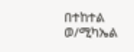በተከተል ወ/ሚካኤል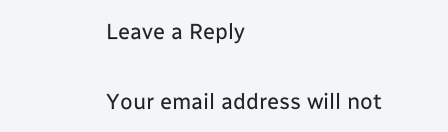Leave a Reply

Your email address will not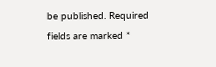be published. Required fields are marked *